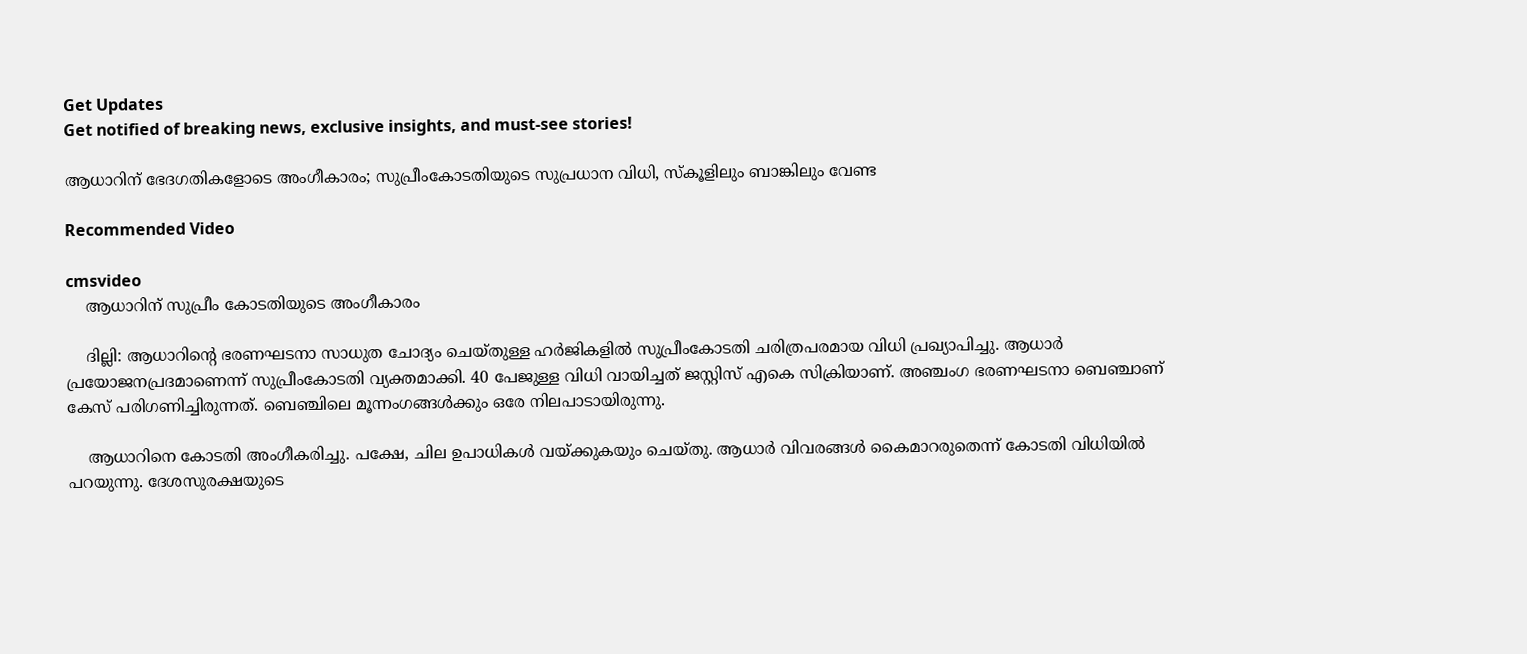Get Updates
Get notified of breaking news, exclusive insights, and must-see stories!

ആധാറിന് ഭേദഗതികളോടെ അംഗീകാരം; സുപ്രീംകോടതിയുടെ സുപ്രധാന വിധി, സ്‌കൂളിലും ബാങ്കിലും വേണ്ട

Recommended Video

cmsvideo
    ആധാറിന് സുപ്രീം കോടതിയുടെ അംഗീകാരം

    ദില്ലി: ആധാറിന്റെ ഭരണഘടനാ സാധുത ചോദ്യം ചെയ്തുള്ള ഹര്‍ജികളില്‍ സുപ്രീംകോടതി ചരിത്രപരമായ വിധി പ്രഖ്യാപിച്ചു. ആധാര്‍ പ്രയോജനപ്രദമാണെന്ന് സുപ്രീംകോടതി വ്യക്തമാക്കി. 40 പേജുള്ള വിധി വായിച്ചത് ജസ്റ്റിസ് എകെ സിക്രിയാണ്. അഞ്ചംഗ ഭരണഘടനാ ബെഞ്ചാണ് കേസ് പരിഗണിച്ചിരുന്നത്. ബെഞ്ചിലെ മൂന്നംഗങ്ങള്‍ക്കും ഒരേ നിലപാടായിരുന്നു.

    ആധാറിനെ കോടതി അംഗീകരിച്ചു. പക്ഷേ, ചില ഉപാധികള്‍ വയ്ക്കുകയും ചെയ്തു. ആധാര്‍ വിവരങ്ങള്‍ കൈമാറരുതെന്ന് കോടതി വിധിയില്‍ പറയുന്നു. ദേശസുരക്ഷയുടെ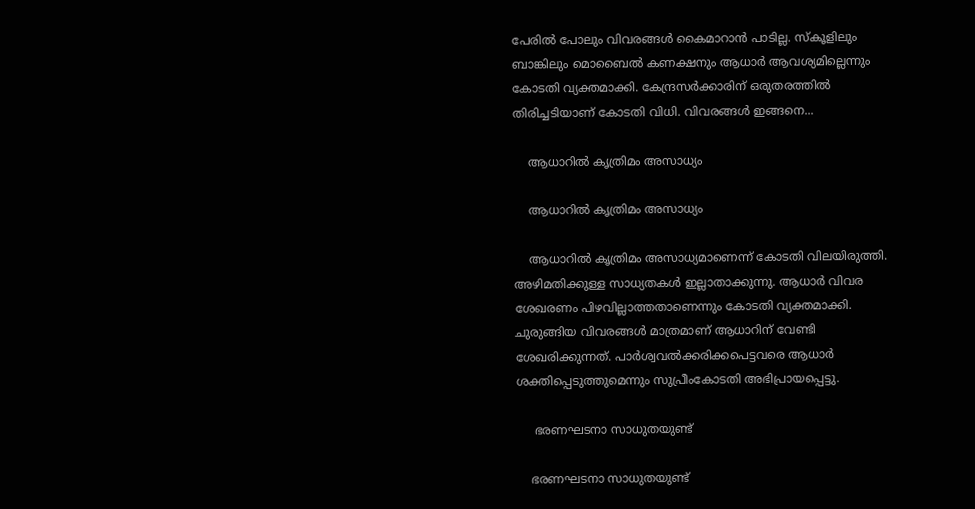പേരില്‍ പോലും വിവരങ്ങള്‍ കൈമാറാന്‍ പാടില്ല. സ്‌കൂളിലും ബാങ്കിലും മൊബൈല്‍ കണക്ഷനും ആധാര്‍ ആവശ്യമില്ലെന്നും കോടതി വ്യക്തമാക്കി. കേന്ദ്രസര്‍ക്കാരിന് ഒരുതരത്തില്‍ തിരിച്ചടിയാണ് കോടതി വിധി. വിവരങ്ങള്‍ ഇങ്ങനെ...

    ആധാറില്‍ കൃത്രിമം അസാധ്യം

    ആധാറില്‍ കൃത്രിമം അസാധ്യം

    ആധാറില്‍ കൃത്രിമം അസാധ്യമാണെന്ന് കോടതി വിലയിരുത്തി. അഴിമതിക്കുള്ള സാധ്യതകള്‍ ഇല്ലാതാക്കുന്നു. ആധാര്‍ വിവര ശേഖരണം പിഴവില്ലാത്തതാണെന്നും കോടതി വ്യക്തമാക്കി. ചുരുങ്ങിയ വിവരങ്ങള്‍ മാത്രമാണ് ആധാറിന് വേണ്ടി ശേഖരിക്കുന്നത്. പാര്‍ശ്വവല്‍ക്കരിക്കപെട്ടവരെ ആധാര്‍ ശക്തിപ്പെടുത്തുമെന്നും സുപ്രീംകോടതി അഭിപ്രായപ്പെട്ടു.

     ഭരണഘടനാ സാധുതയുണ്ട്

    ഭരണഘടനാ സാധുതയുണ്ട്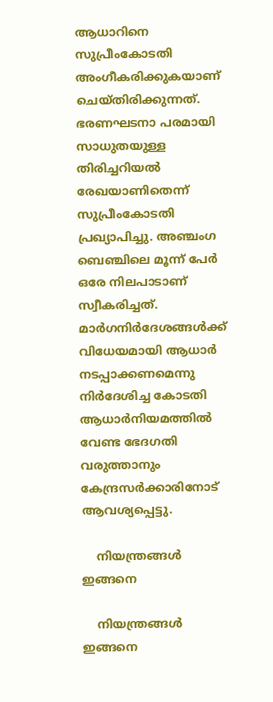ആധാറിനെ സുപ്രീംകോടതി അംഗീകരിക്കുകയാണ് ചെയ്തിരിക്കുന്നത്. ഭരണഘടനാ പരമായി സാധുതയുള്ള തിരിച്ചറിയല്‍ രേഖയാണിതെന്ന് സുപ്രീംകോടതി പ്രഖ്യാപിച്ചു. അഞ്ചംഗ ബെഞ്ചിലെ മൂന്ന് പേര്‍ ഒരേ നിലപാടാണ് സ്വീകരിച്ചത്. മാര്‍ഗനിര്‍ദേശങ്ങള്‍ക്ക് വിധേയമായി ആധാര്‍ നടപ്പാക്കണമെന്നു നിര്‍ദേശിച്ച കോടതി ആധാര്‍നിയമത്തില്‍ വേണ്ട ഭേദഗതി വരുത്താനും കേന്ദ്രസര്‍ക്കാരിനോട് ആവശ്യപ്പെട്ടു.

    നിയന്ത്രങ്ങള്‍ ഇങ്ങനെ

    നിയന്ത്രങ്ങള്‍ ഇങ്ങനെ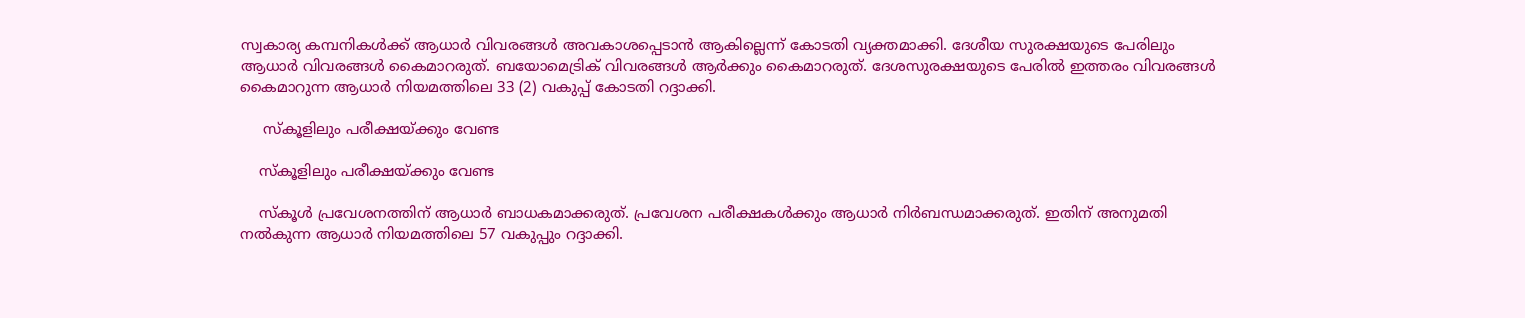സ്വകാര്യ കമ്പനികള്‍ക്ക് ആധാര്‍ വിവരങ്ങള്‍ അവകാശപ്പെടാന്‍ ആകില്ലെന്ന് കോടതി വ്യക്തമാക്കി. ദേശീയ സുരക്ഷയുടെ പേരിലും ആധാര്‍ വിവരങ്ങള്‍ കൈമാറരുത്. ബയോമെട്രിക് വിവരങ്ങള്‍ ആര്‍ക്കും കൈമാറരുത്. ദേശസുരക്ഷയുടെ പേരില്‍ ഇത്തരം വിവരങ്ങള്‍ കൈമാറുന്ന ആധാര്‍ നിയമത്തിലെ 33 (2) വകുപ്പ് കോടതി റദ്ദാക്കി.

     സ്‌കൂളിലും പരീക്ഷയ്ക്കും വേണ്ട

    സ്‌കൂളിലും പരീക്ഷയ്ക്കും വേണ്ട

    സ്‌കൂള്‍ പ്രവേശനത്തിന് ആധാര്‍ ബാധകമാക്കരുത്. പ്രവേശന പരീക്ഷകള്‍ക്കും ആധാര്‍ നിര്‍ബന്ധമാക്കരുത്. ഇതിന് അനുമതി നല്‍കുന്ന ആധാര്‍ നിയമത്തിലെ 57 വകുപ്പും റദ്ദാക്കി.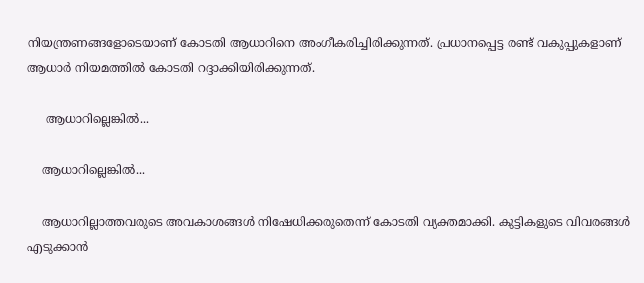നിയന്ത്രണങ്ങളോടെയാണ് കോടതി ആധാറിനെ അംഗീകരിച്ചിരിക്കുന്നത്. പ്രധാനപ്പെട്ട രണ്ട് വകുപ്പുകളാണ് ആധാര്‍ നിയമത്തില്‍ കോടതി റദ്ദാക്കിയിരിക്കുന്നത്.

     ആധാറില്ലെങ്കില്‍...

    ആധാറില്ലെങ്കില്‍...

    ആധാറില്ലാത്തവരുടെ അവകാശങ്ങള്‍ നിഷേധിക്കരുതെന്ന് കോടതി വ്യക്തമാക്കി. കുട്ടികളുടെ വിവരങ്ങള്‍ എടുക്കാന്‍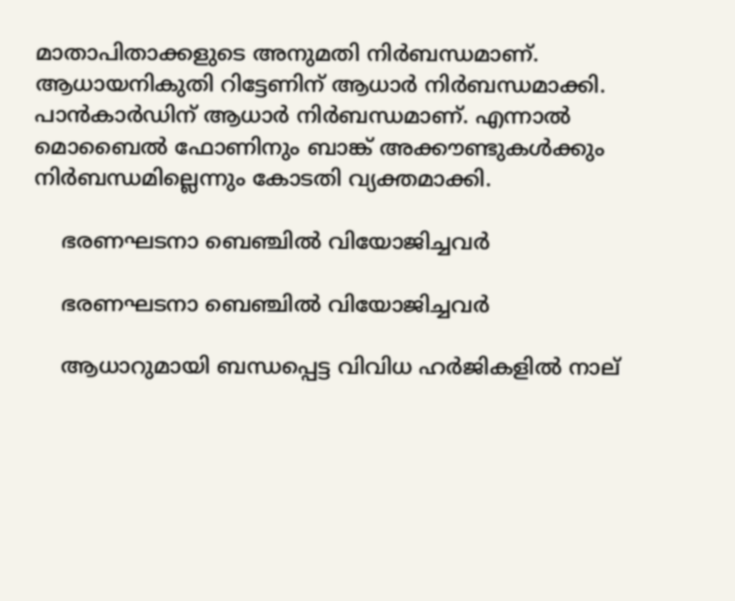മാതാപിതാക്കളുടെ അനുമതി നിര്‍ബന്ധമാണ്. ആധായനികുതി റിട്ടേണിന് ആധാര്‍ നിര്‍ബന്ധമാക്കി. പാന്‍കാര്‍ഡിന് ആധാര്‍ നിര്‍ബന്ധമാണ്. എന്നാല്‍ മൊബൈല്‍ ഫോണിനും ബാങ്ക് അക്കൗണ്ടുകള്‍ക്കും നിര്‍ബന്ധമില്ലെന്നും കോടതി വ്യക്തമാക്കി.

    ഭരണഘടനാ ബെഞ്ചില്‍ വിയോജിച്ചവര്‍

    ഭരണഘടനാ ബെഞ്ചില്‍ വിയോജിച്ചവര്‍

    ആധാറുമായി ബന്ധപ്പെട്ട വിവിധ ഹര്‍ജികളില്‍ നാല്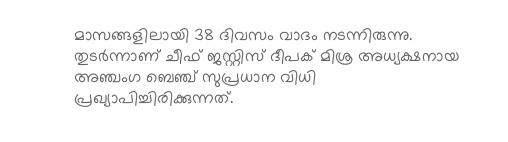മാസങ്ങളിലായി 38 ദിവസം വാദം നടന്നിരുന്നു. തുടര്‍ന്നാണ് ചീഫ് ജസ്റ്റിസ് ദീപക് മിശ്ര അധ്യക്ഷനായ അഞ്ചംഗ ബെഞ്ച് സുപ്രധാന വിധി പ്രഖ്യാപിച്ചിരിക്കുന്നത്.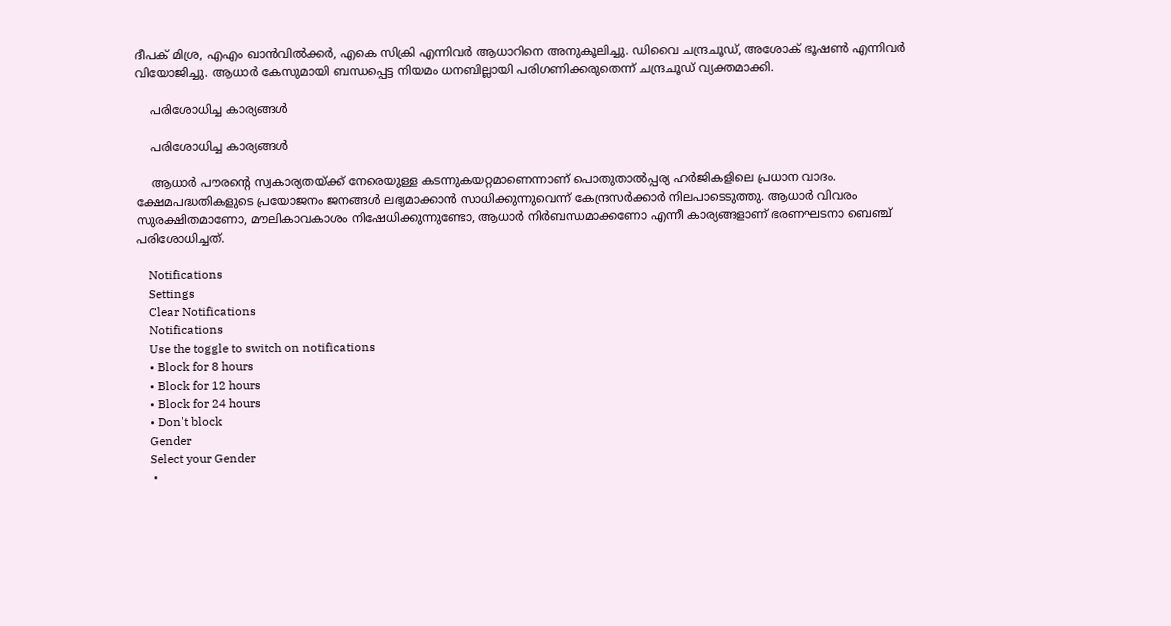ദീപക് മിശ്ര, എഎം ഖാന്‍വില്‍ക്കര്‍, എകെ സിക്രി എന്നിവര്‍ ആധാറിനെ അനുകൂലിച്ചു. ഡിവൈ ചന്ദ്രചൂഡ്, അശോക് ഭൂഷണ്‍ എന്നിവര്‍ വിയോജിച്ചു. ആധാര്‍ കേസുമായി ബന്ധപ്പെട്ട നിയമം ധനബില്ലായി പരിഗണിക്കരുതെന്ന് ചന്ദ്രചൂഡ് വ്യക്തമാക്കി.

    പരിശോധിച്ച കാര്യങ്ങള്‍

    പരിശോധിച്ച കാര്യങ്ങള്‍

    ആധാര്‍ പൗരന്റെ സ്വകാര്യതയ്ക്ക് നേരെയുള്ള കടന്നുകയറ്റമാണെന്നാണ് പൊതുതാല്‍പ്പര്യ ഹര്‍ജികളിലെ പ്രധാന വാദം. ക്ഷേമപദ്ധതികളുടെ പ്രയോജനം ജനങ്ങള്‍ ലഭ്യമാക്കാന്‍ സാധിക്കുന്നുവെന്ന് കേന്ദ്രസര്‍ക്കാര്‍ നിലപാടെടുത്തു. ആധാര്‍ വിവരം സുരക്ഷിതമാണോ, മൗലികാവകാശം നിഷേധിക്കുന്നുണ്ടോ, ആധാര്‍ നിര്‍ബന്ധമാക്കണോ എന്നീ കാര്യങ്ങളാണ് ഭരണഘടനാ ബെഞ്ച് പരിശോധിച്ചത്.

    Notifications
    Settings
    Clear Notifications
    Notifications
    Use the toggle to switch on notifications
    • Block for 8 hours
    • Block for 12 hours
    • Block for 24 hours
    • Don't block
    Gender
    Select your Gender
    •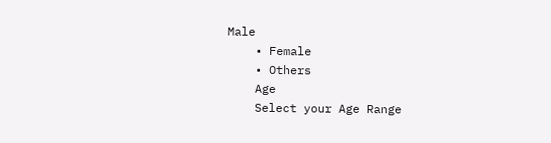Male
    • Female
    • Others
    Age
    Select your Age Range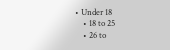• Under 18
    • 18 to 25
    • 26 to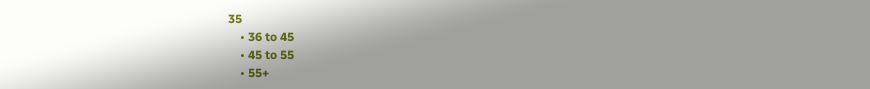35
    • 36 to 45
    • 45 to 55
    • 55+